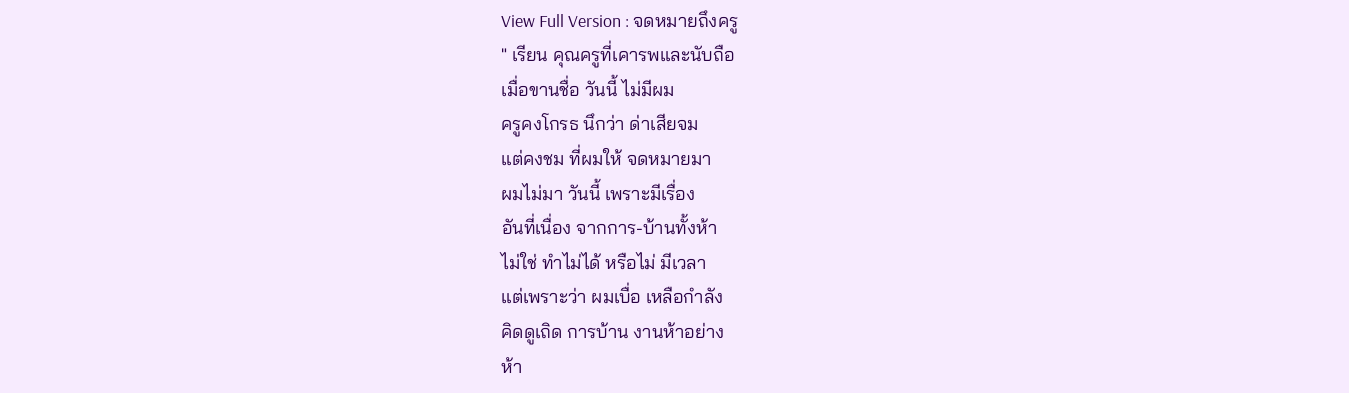View Full Version : จดหมายถึงครู
" เรียน คุณครูที่เคารพและนับถือ
เมื่อขานชื่อ วันนี้ ไม่มีผม
ครูคงโกรธ นึกว่า ด่าเสียจม
แต่คงชม ที่ผมให้ จดหมายมา
ผมไม่มา วันนี้ เพราะมีเรื่อง
อันที่เนื่อง จากการ-บ้านทั้งห้า
ไม่ใช่ ทำไม่ได้ หรือไม่ มีเวลา
แต่เพราะว่า ผมเบื่อ เหลือกำลัง
คิดดูเถิด การบ้าน งานห้าอย่าง
ห้า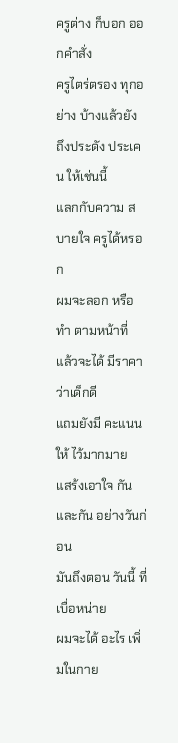ครูต่าง ก็บอก ออกคำสั่ง
ครูไตร่ตรอง ทุกอย่าง บ้างแล้วยัง
ถึงประดัง ประเคน ให้เช่นนี้
แลกกับความ สบายใจ ครูได้หรอก
ผมจะลอก หรือทำ ตามหน้าที่
แล้วจะได้ มีราคา ว่าเด็กดี
แถมยังมี คะแนนให้ ไว้มากมาย
แสร้งเอาใจ กันและกัน อย่างวันก่อน
มันถึงตอน วันนี้ ที่เบื่อหน่าย
ผมจะได้ อะไร เพิ่มในกาย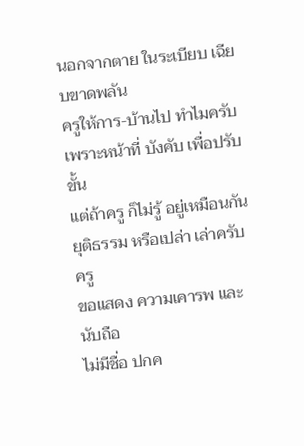นอกจากตาย ในระเบียบ เฉียบขาดพลัน
ครูให้การ-บ้านไป ทำไมครับ
เพราะหน้าที่ บังคับ เพื่อปรับขั้น
แต่ถ้าครู ก็ไม่รู้ อยู่เหมือนกัน
ยุติธรรม หรือเปล่า เล่าครับครู
ขอแสดง ความเคารพ และนับถือ
ไม่มีชื่อ ปกค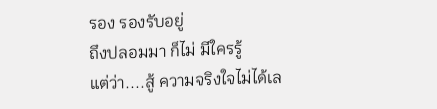รอง รองรับอยู่
ถึงปลอมมา ก็ไม่ มีใครรู้
แต่ว่า....สู้ ความจริงใจไม่ได้เล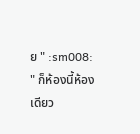ย " :sm008:
" ก็ห้องนี้ห้องเดียว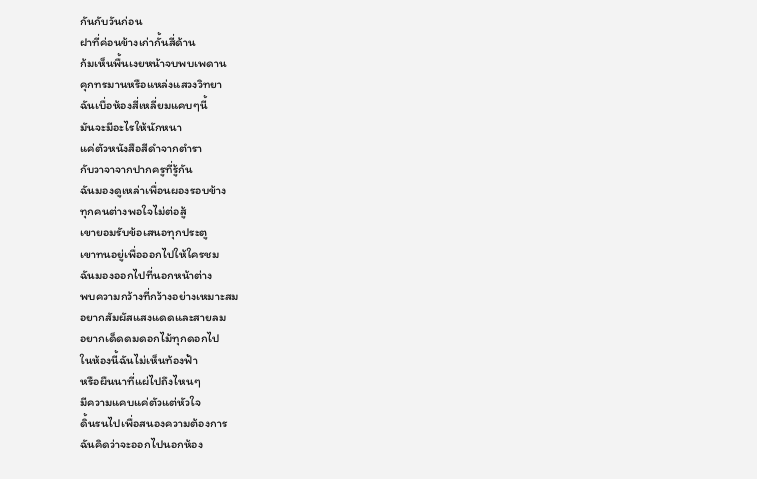กันกับวันก่อน
ฝาที่ค่อนข้างเก่ากั้นสี่ด้าน
ก้มเห็นพื้นเงยหน้าจบพบเพดาน
คุกทรมานหรือแหล่งแสวงวิทยา
ฉันเบื่อห้องสี่เหลี่ยมแคบๆนี้
มันจะมีอะไรให้นักหนา
แค่ตัวหนังสือสีดำจากตำรา
กับวาจาจากปากครูที่รู้กัน
ฉันมองดูเหล่าเพื่อนผองรอบข้าง
ทุกคนต่างพอใจไม่ต่อสู้
เขายอมรับข้อเสนอทุกประตู
เขาทนอยู่เพื่อออกไปให้ใครชม
ฉันมองออกไปที่นอกหน้าต่าง
พบความกว้างที่กว้างอย่างเหมาะสม
อยากสัมผัสแสงแดดและสายลม
อยากเด็ดดมดอกไม้ทุกดอกไป
ในห้องนี้ฉันไม่เห็นท้องฟ้า
หรือผืนนาที่แผ่ไปถึงไหนๆ
มีความแคบแค่ตัวแต่หัวใจ
ดิ้นรนไปเพื่อสนองความต้องการ
ฉันคิดว่าจะออกไปนอกห้อง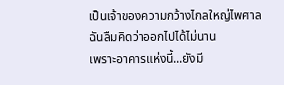เป็นเจ้าของความกว้างไกลใหญ่ไพศาล
ฉันลืมคิดว่าออกไปได้ไม่นาน
เพราะอาคารแห่งนี้...ยังมี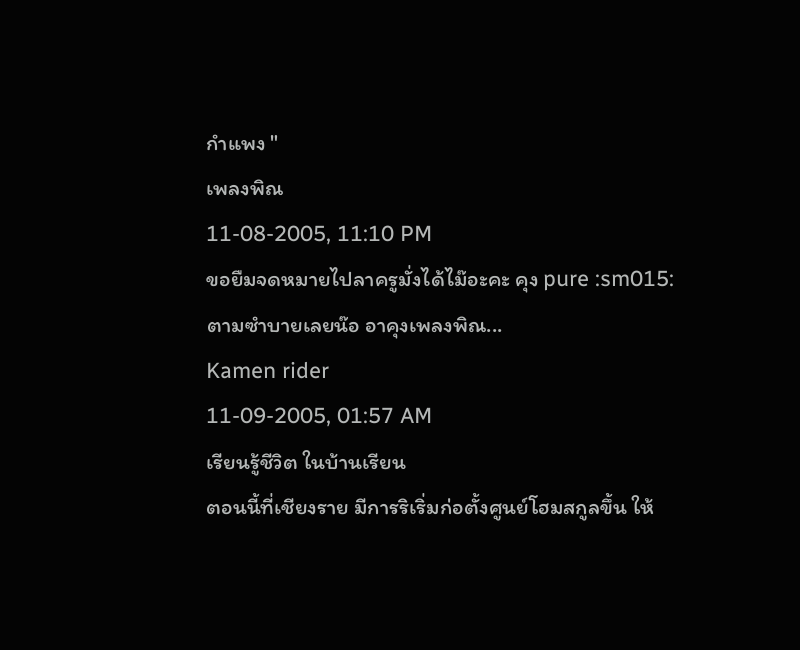กำแพง "
เพลงพิณ
11-08-2005, 11:10 PM
ขอยืมจดหมายไปลาครูมั่งได้ไม๊อะคะ คุง pure :sm015:
ตามซำบายเลยน๊อ อาคุงเพลงพิณ...
Kamen rider
11-09-2005, 01:57 AM
เรียนรู้ชีวิต ในบ้านเรียน
ตอนนี้ที่เชียงราย มีการริเริ่มก่อตั้งศูนย์โฮมสกูลขึ้น ให้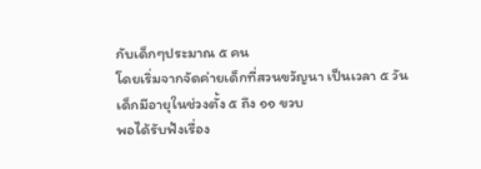กับเด็กๆประมาณ ๕ คน
โดยเริ่มจากจัดค่ายเด็กที่สวนขวัญนา เป็นเวลา ๕ วัน
เด็กมีอายุในช่วงตั้ง ๕ ถึง ๑๑ ขวบ
พอได้รับฟังเรื่อง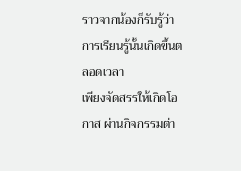ราวจากน้องก็รับรู้ว่า
การเรียนรู้นั้นเกิดขึ้นตลอดเวลา
เพียงจัดสรรให้เกิดโอกาส ผ่านกิจกรรมต่า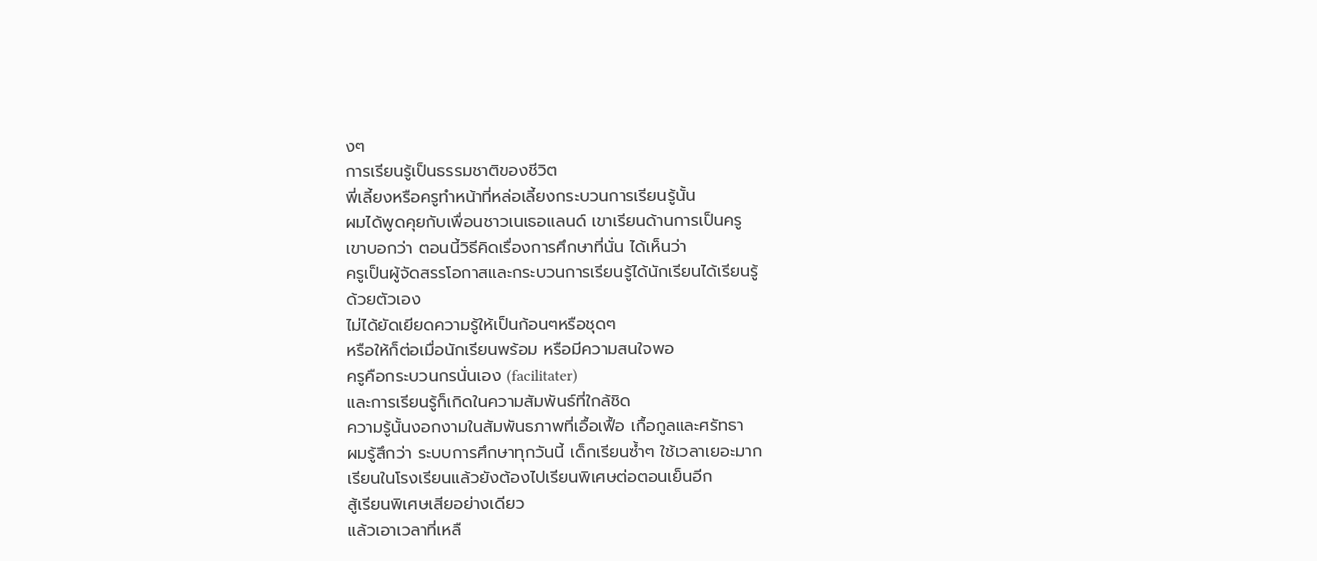งๆ
การเรียนรู้เป็นธรรมชาติของชีวิต
พี่เลี้ยงหรือครูทำหน้าที่หล่อเลี้ยงกระบวนการเรียนรู้นั้น
ผมได้พูดคุยกับเพื่อนชาวเนเธอแลนด์ เขาเรียนด้านการเป็นครู
เขาบอกว่า ตอนนี้วิธีคิดเรื่องการศึกษาที่นั่น ได้เห็นว่า
ครูเป็นผู้จัดสรรโอกาสและกระบวนการเรียนรู้ได้นักเรียนได้เรียนรู้
ด้วยตัวเอง
ไม่ได้ยัดเยียดความรู้ให้เป็นก้อนๆหรือชุดๆ
หรือให้ก็ต่อเมื่อนักเรียนพร้อม หรือมีความสนใจพอ
ครูคือกระบวนกรนั่นเอง (facilitater)
และการเรียนรู้ก็เกิดในความสัมพันธ์ที่ใกล้ชิด
ความรู้นั้นงอกงามในสัมพันธภาพที่เอื้อเฟื้อ เกื้อกูลและศรัทธา
ผมรู้สึกว่า ระบบการศึกษาทุกวันนี้ เด็กเรียนซ้ำๆ ใช้เวลาเยอะมาก
เรียนในโรงเรียนแล้วยังต้องไปเรียนพิเศษต่อตอนเย็นอีก
สู้เรียนพิเศษเสียอย่างเดียว
แล้วเอาเวลาที่เหลื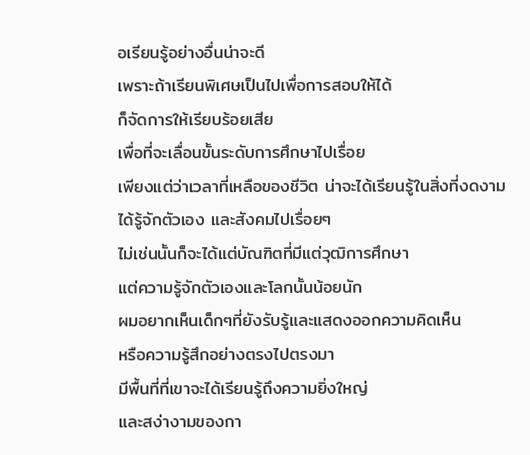อเรียนรู้อย่างอื่นน่าจะดี
เพราะถ้าเรียนพิเศษเป็นไปเพื่อการสอบให้ได้
ก็จัดการให้เรียบร้อยเสีย
เพื่อที่จะเลื่อนขั้นระดับการศึกษาไปเรื่อย
เพียงแต่ว่าเวลาที่เหลือของชีวิต น่าจะได้เรียนรู้ในสิ่งที่งดงาม
ได้รู้จักตัวเอง และสังคมไปเรื่อยๆ
ไม่เช่นนั้นก็จะได้แต่บัณฑิตที่มีแต่วุฒิการศึกษา
แต่ความรู้จักตัวเองและโลกนั้นน้อยนัก
ผมอยากเห็นเด็กๆที่ยังรับรู้และแสดงออกความคิดเห็น
หรือความรู้สึกอย่างตรงไปตรงมา
มีพื้นที่ที่เขาจะได้เรียนรู้ถึงความยิ่งใหญ่
และสง่างามของกา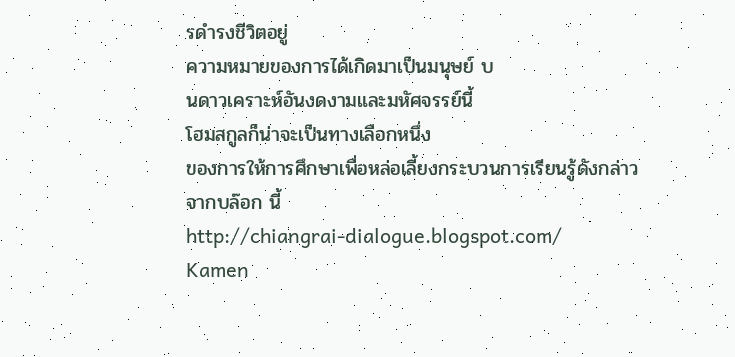รดำรงชีวิตอยู่
ความหมายของการได้เกิดมาเป็นมนุษย์ บ
นดาวเคราะห์อันงดงามและมหัศจรรย์นี้
โฮมสกูลก็น่าจะเป็นทางเลือกหนึ่ง
ของการให้การศึกษาเพื่อหล่อเลี้ยงกระบวนการเรียนรู้ดังกล่าว
จากบล๊อก นี้
http://chiangrai-dialogue.blogspot.com/
Kamen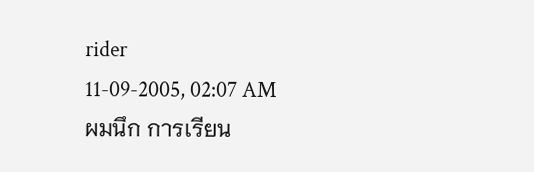rider
11-09-2005, 02:07 AM
ผมนึก การเรียน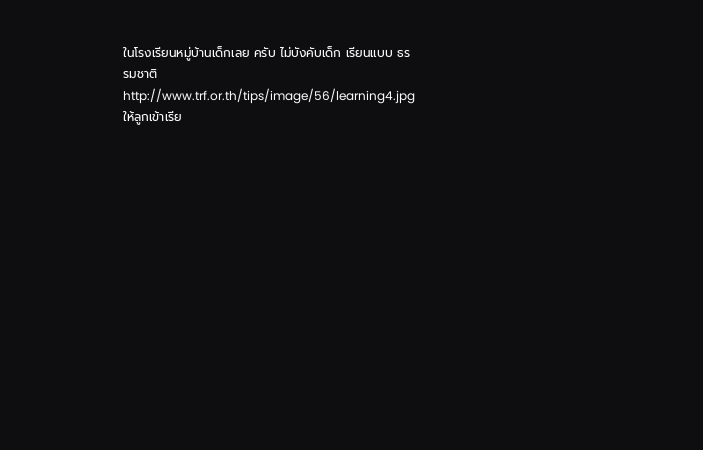ในโรงเรียนหมู่บ้านเด็กเลย ครับ ไม่บังคับเด็ก เรียนแบบ ธรรมชาติ
http://www.trf.or.th/tips/image/56/learning4.jpg ให้ลูกเข้าเรีย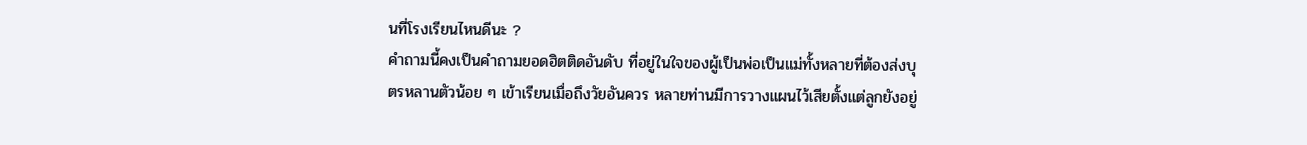นที่โรงเรียนไหนดีนะ ?
คำถามนี้คงเป็นคำถามยอดฮิตติดอันดับ ที่อยู่ในใจของผู้เป็นพ่อเป็นแม่ทั้งหลายที่ต้องส่งบุตรหลานตัวน้อย ๆ เข้าเรียนเมื่อถึงวัยอันควร หลายท่านมีการวางแผนไว้เสียตั้งแต่ลูกยังอยู่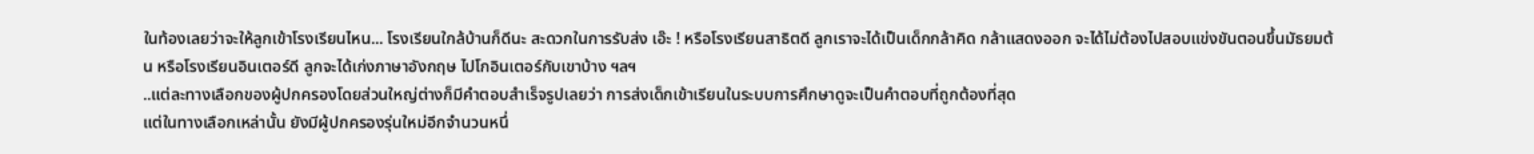ในท้องเลยว่าจะให้ลูกเข้าโรงเรียนไหน... โรงเรียนใกล้บ้านก็ดีนะ สะดวกในการรับส่ง เอ๊ะ ! หรือโรงเรียนสาธิตดี ลูกเราจะได้เป็นเด็กกล้าคิด กล้าแสดงออก จะได้ไม่ต้องไปสอบแข่งขันตอนขึ้นมัธยมต้น หรือโรงเรียนอินเตอร์ดี ลูกจะได้เก่งภาษาอังกฤษ ไปโกอินเตอร์กับเขาบ้าง ฯลฯ
..แต่ละทางเลือกของผู้ปกครองโดยส่วนใหญ่ต่างก็มีคำตอบสำเร็จรูปเลยว่า การส่งเด็กเข้าเรียนในระบบการศึกษาดูจะเป็นคำตอบที่ถูกต้องที่สุด
แต่ในทางเลือกเหล่านั้น ยังมีผู้ปกครองรุ่นใหม่อีกจำนวนหนึ่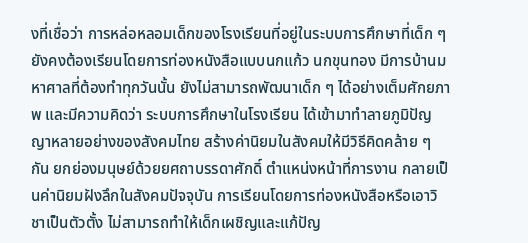งที่เชื่อว่า การหล่อหลอมเด็กของโรงเรียนที่อยู่ในระบบการศึกษาที่เด็ก ๆ ยังคงต้องเรียนโดยการท่องหนังสือแบบนกแก้ว นกขุนทอง มีการบ้านมหาศาลที่ต้องทำทุกวันนั้น ยังไม่สามารถพัฒนาเด็ก ๆ ได้อย่างเต็มศักยภาพ และมีความคิดว่า ระบบการศึกษาในโรงเรียน ได้เข้ามาทำลายภูมิปัญญาหลายอย่างของสังคมไทย สร้างค่านิยมในสังคมให้มีวิธีคิดคล้าย ๆ กัน ยกย่องมนุษย์ด้วยยศถาบรรดาศักดิ์ ตำแหน่งหน้าที่การงาน กลายเป็นค่านิยมฝังลึกในสังคมปัจจุบัน การเรียนโดยการท่องหนังสือหรือเอาวิชาเป็นตัวตั้ง ไม่สามารถทำให้เด็กเผชิญและแก้ปัญ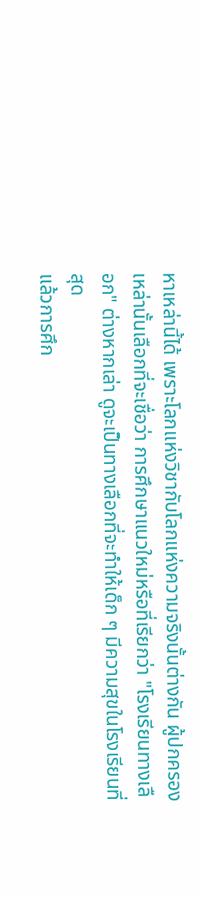หาเหล่านี้ได้ เพราะโลกแห่งวิชากับโลกแห่งความจริงนั้นต่างกัน ผู้ปกครองเหล่านั้นเลือกที่จะเชื่อว่า การศึกษาแนวใหม่หรือที่เรียกว่า "โรงเรียนทางเลือก" ต่างหากเล่า ดูจะเป็นทางเลือกที่จะทำให้เด็ก ๆ มีความสุขในโรงเรียนที่สุด
แล้วการศึก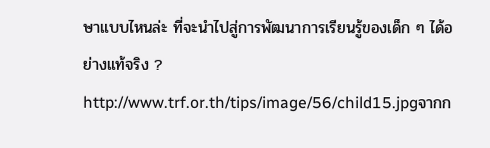ษาแบบไหนล่ะ ที่จะนำไปสู่การพัฒนาการเรียนรู้ของเด็ก ๆ ได้อย่างแท้จริง ?
http://www.trf.or.th/tips/image/56/child15.jpgจากก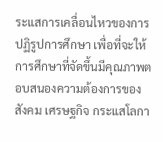ระแสการเคลื่อนไหวของการปฏิรูปการศึกษา เพื่อที่จะให้การศึกษาที่จัดขึ้นมีคุณภาพตอบสนองความต้องการของสังคม เศรษฐกิจ กระแสโลกา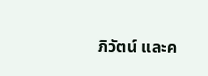ภิวัตน์ และค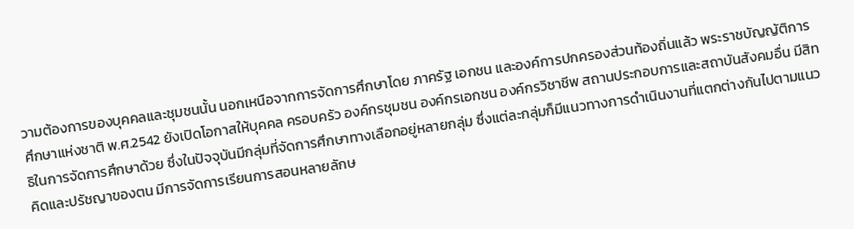วามต้องการของบุคคลและชุมชนนั้น นอกเหนือจากการจัดการศึกษาโดย ภาครัฐ เอกชน และองค์การปกครองส่วนท้องถิ่นแล้ว พระราชบัญญัติการศึกษาแห่งชาติ พ.ศ.2542 ยังเปิดโอกาสให้บุคคล ครอบครัว องค์กรชุมชน องค์กรเอกชน องค์กรวิชาชีพ สถานประกอบการและสถาบันสังคมอื่น มีสิทธิในการจัดการศึกษาด้วย ซึ่งในปัจจุบันมีกลุ่มที่จัดการศึกษาทางเลือกอยู่หลายกลุ่ม ซึ่งแต่ละกลุ่มก็มีแนวทางการดำเนินงานที่แตกต่างกันไปตามแนวคิดและปรัชญาของตน มีการจัดการเรียนการสอนหลายลักษ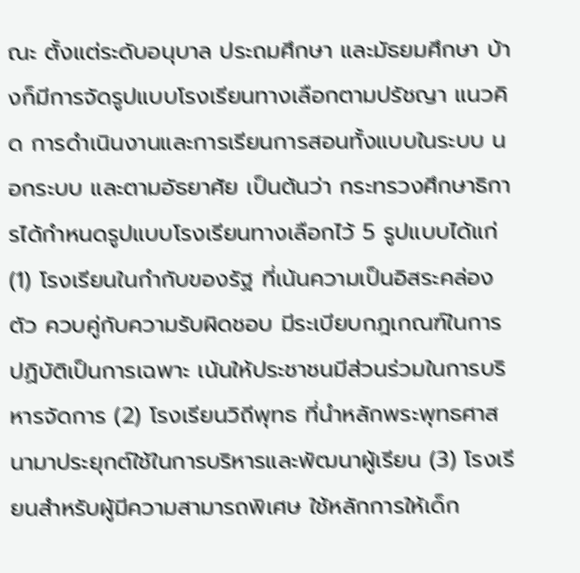ณะ ตั้งแต่ระดับอนุบาล ประถมศึกษา และมัธยมศึกษา บ้างก็มีการจัดรูปแบบโรงเรียนทางเลือกตามปรัชญา แนวคิด การดำเนินงานและการเรียนการสอนทั้งแบบในระบบ นอกระบบ และตามอัธยาศัย เป็นต้นว่า กระทรวงศึกษาธิการได้กำหนดรูปแบบโรงเรียนทางเลือกไว้ 5 รูปแบบได้แก่ (1) โรงเรียนในกำกับของรัฐ ที่เน้นความเป็นอิสระคล่องตัว ควบคู่กับความรับผิดชอบ มีระเบียบกฎเกณฑ์ในการปฏิบัติเป็นการเฉพาะ เน้นให้ประชาชนมีส่วนร่วมในการบริหารจัดการ (2) โรงเรียนวิถีพุทธ ที่นำหลักพระพุทธศาสนามาประยุกต์ใช้ในการบริหารและพัฒนาผู้เรียน (3) โรงเรียนสำหรับผู้มีความสามารถพิเศษ ใช้หลักการให้เด็ก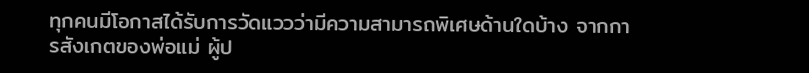ทุกคนมีโอกาสได้รับการวัดแววว่ามีความสามารถพิเศษด้านใดบ้าง จากการสังเกตของพ่อแม่ ผู้ป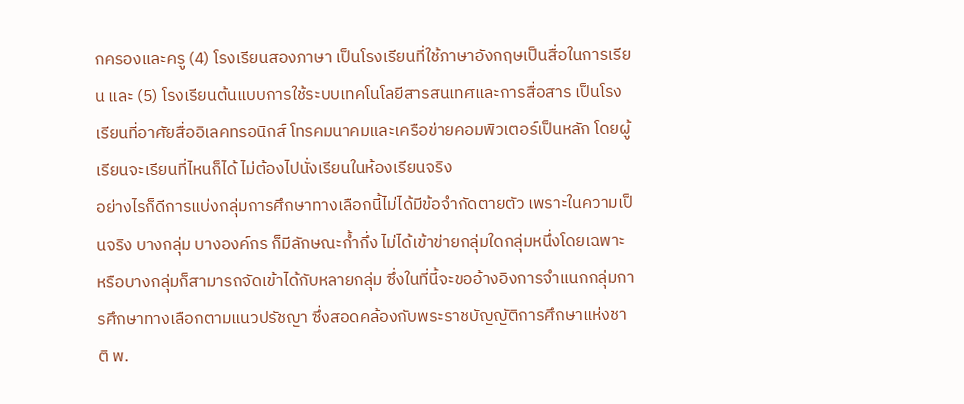กครองและครู (4) โรงเรียนสองภาษา เป็นโรงเรียนที่ใช้ภาษาอังกฤษเป็นสื่อในการเรียน และ (5) โรงเรียนต้นแบบการใช้ระบบเทคโนโลยีสารสนเทศและการสื่อสาร เป็นโรงเรียนที่อาศัยสื่ออิเลคทรอนิกส์ โทรคมนาคมและเครือข่ายคอมพิวเตอร์เป็นหลัก โดยผู้เรียนจะเรียนที่ไหนก็ได้ ไม่ต้องไปนั่งเรียนในห้องเรียนจริง
อย่างไรก็ดีการแบ่งกลุ่มการศึกษาทางเลือกนี้ไม่ได้มีข้อจำกัดตายตัว เพราะในความเป็นจริง บางกลุ่ม บางองค์กร ก็มีลักษณะก้ำกึ่ง ไม่ได้เข้าข่ายกลุ่มใดกลุ่มหนึ่งโดยเฉพาะ หรือบางกลุ่มก็สามารถจัดเข้าได้กับหลายกลุ่ม ซึ่งในที่นี้จะขออ้างอิงการจำแนกกลุ่มการศึกษาทางเลือกตามแนวปรัชญา ซึ่งสอดคล้องกับพระราชบัญญัติการศึกษาแห่งชาติ พ.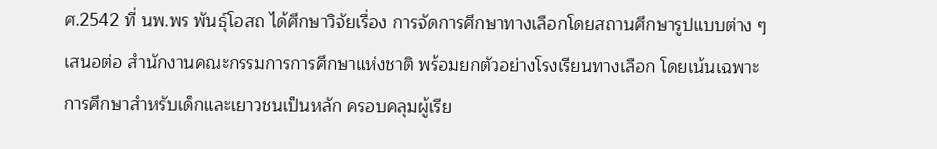ศ.2542 ที่ นพ.พร พันธุ์โอสถ ได้ศึกษาวิจัยเรื่อง การจัดการศึกษาทางเลือกโดยสถานศึกษารูปแบบต่าง ๆ เสนอต่อ สำนักงานคณะกรรมการการศึกษาแห่งชาติ พร้อมยกตัวอย่างโรงเรียนทางเลือก โดยเน้นเฉพาะการศึกษาสำหรับเด็กและเยาวชนเป็นหลัก ครอบคลุมผู้เรีย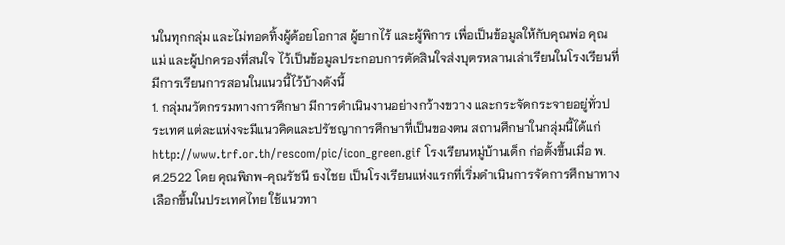นในทุกกลุ่ม และไม่ทอดทิ้งผู้ด้อยโอกาส ผู้ยากไร้ และผู้พิการ เพื่อเป็นข้อมูลให้กับคุณพ่อ คุณแม่ และผู้ปกครองที่สนใจ ไว้เป็นข้อมูลประกอบการตัดสินใจส่งบุตรหลานเล่าเรียนในโรงเรียนที่มีการเรียนการสอนในแนวนี้ไว้บ้างดังนี้
1. กลุ่มนวัตกรรมทางการศึกษา มีการดำเนินงานอย่างกว้างขวาง และกระจัดกระจายอยู่ทั่วประเทศ แต่ละแห่งจะมีแนวคิดและปรัชญาการศึกษาที่เป็นของตน สถานศึกษาในกลุ่มนี้ได้แก่
http://www.trf.or.th/rescom/pic/icon_green.gif โรงเรียนหมู่บ้านเด็ก ก่อตั้งขึ้นเมื่อ พ.ศ.2522 โดย คุณพิภพ-คุณรัชนี ธงไชย เป็นโรงเรียนแห่งแรกที่เริ่มดำเนินการจัดการศึกษาทางเลือกขึ้นในประเทศไทย ใช้แนวทา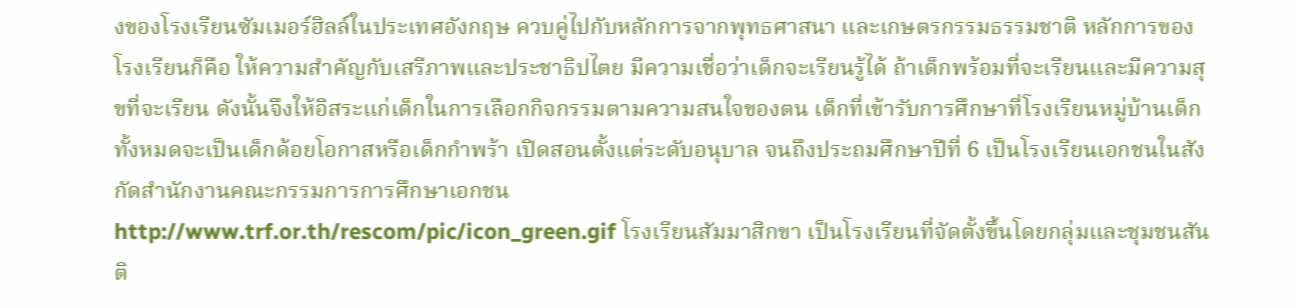งของโรงเรียนซัมเมอร์ฮิลล์ในประเทศอังกฤษ ควบคู่ไปกับหลักการจากพุทธศาสนา และเกษตรกรรมธรรมชาติ หลักการของโรงเรียนก็คือ ให้ความสำคัญกับเสรีภาพและประชาธิปไตย มีความเชื่อว่าเด็กจะเรียนรู้ได้ ถ้าเด็กพร้อมที่จะเรียนและมีความสุขที่จะเรียน ดังนั้นจึงให้อิสระแก่เด็กในการเลือกกิจกรรมตามความสนใจของตน เด็กที่เข้ารับการศึกษาที่โรงเรียนหมู่บ้านเด็กทั้งหมดจะเป็นเด็กด้อยโอกาสหรือเด็กกำพร้า เปิดสอนตั้งแต่ระดับอนุบาล จนถึงประถมศึกษาปีที่ 6 เป็นโรงเรียนเอกชนในสังกัดสำนักงานคณะกรรมการการศึกษาเอกชน
http://www.trf.or.th/rescom/pic/icon_green.gif โรงเรียนสัมมาสิกขา เป็นโรงเรียนที่จัดตั้งขึ้นโดยกลุ่มและชุมชนสันติ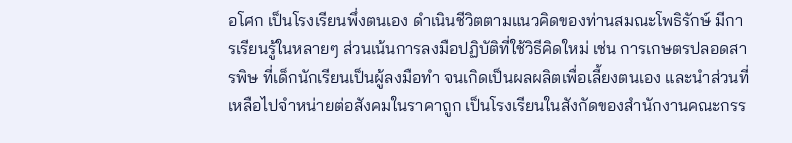อโศก เป็นโรงเรียนพึ่งตนเอง ดำเนินชีวิตตามแนวคิดของท่านสมณะโพธิรักษ์ มีการเรียนรู้ในหลายๆ ส่วนเน้นการลงมือปฏิบัติที่ใช้วิธีคิดใหม่ เช่น การเกษตรปลอดสารพิษ ที่เด็กนักเรียนเป็นผู้ลงมือทำ จนเกิดเป็นผลผลิตเพื่อเลี้ยงตนเอง และนำส่วนที่เหลือไปจำหน่ายต่อสังคมในราคาถูก เป็นโรงเรียนในสังกัดของสำนักงานคณะกรร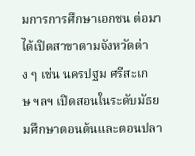มการการศึกษาเอกชน ต่อมาได้เปิดสาขาตามจังหวัดต่าง ๆ เช่น นครปฐม ศรีสะเกษ ฯลฯ เปิดสอนในระดับมัธยมศึกษาตอนต้นและตอนปลา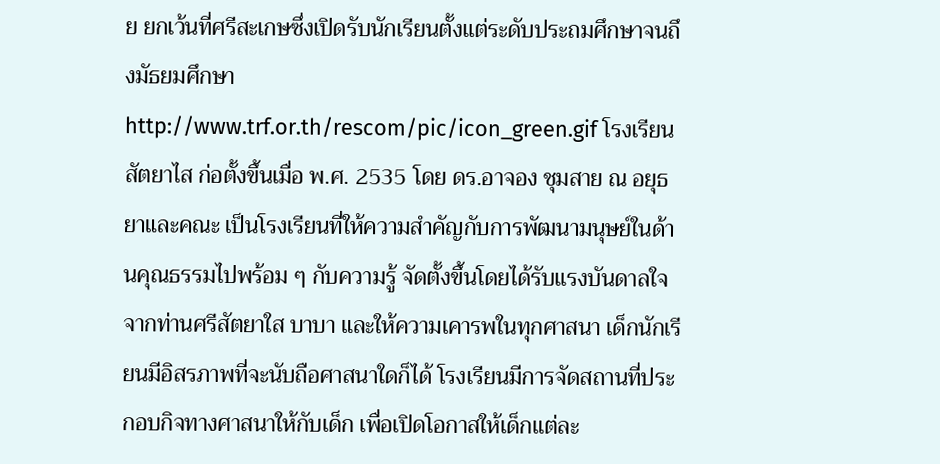ย ยกเว้นที่ศรีสะเกษซึ่งเปิดรับนักเรียนตั้งแต่ระดับประถมศึกษาจนถึงมัธยมศึกษา
http://www.trf.or.th/rescom/pic/icon_green.gif โรงเรียนสัตยาไส ก่อตั้งขึ้นเมื่อ พ.ศ. 2535 โดย ดร.อาจอง ชุมสาย ณ อยุธยาและคณะ เป็นโรงเรียนที่ให้ความสำคัญกับการพัฒนามนุษย์ในด้านคุณธรรมไปพร้อม ๆ กับความรู้ จัดตั้งขึ้นโดยได้รับแรงบันดาลใจจากท่านศรีสัตยาใส บาบา และให้ความเคารพในทุกศาสนา เด็กนักเรียนมีอิสรภาพที่จะนับถือศาสนาใดก็ได้ โรงเรียนมีการจัดสถานที่ประกอบกิจทางศาสนาให้กับเด็ก เพื่อเปิดโอกาสให้เด็กแต่ละ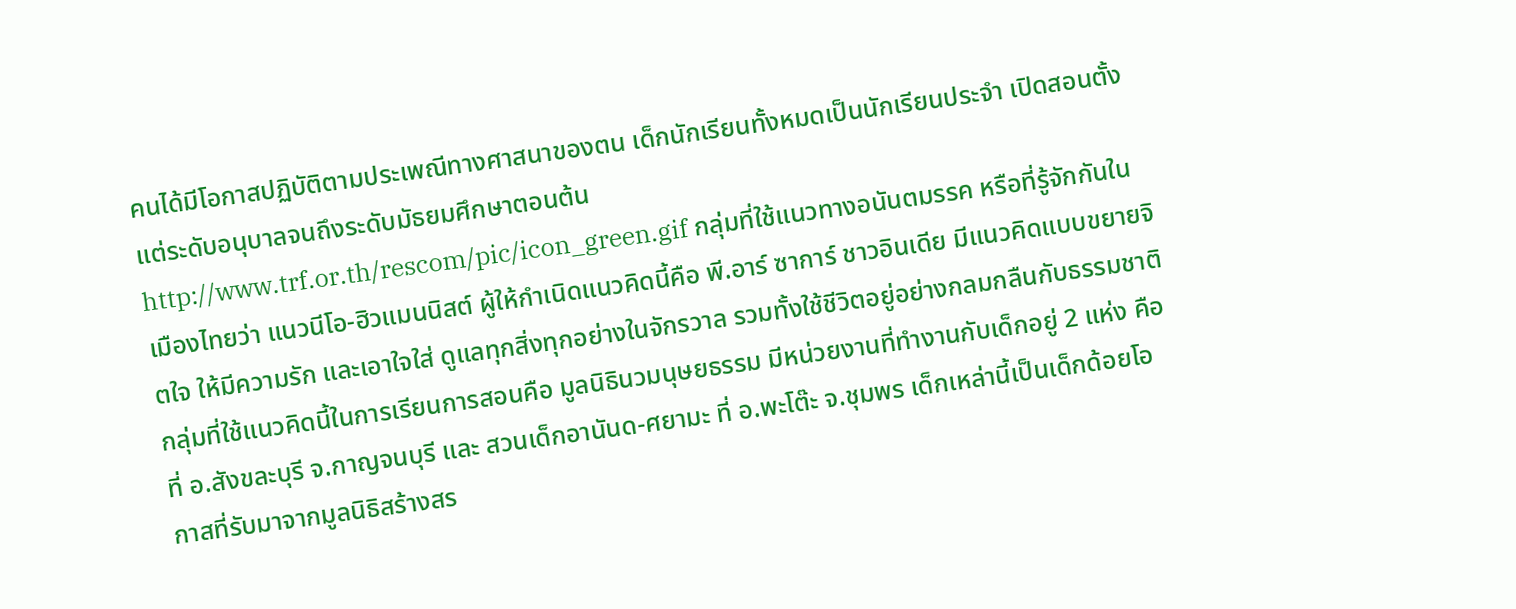คนได้มีโอกาสปฏิบัติตามประเพณีทางศาสนาของตน เด็กนักเรียนทั้งหมดเป็นนักเรียนประจำ เปิดสอนตั้งแต่ระดับอนุบาลจนถึงระดับมัธยมศึกษาตอนต้น
http://www.trf.or.th/rescom/pic/icon_green.gif กลุ่มที่ใช้แนวทางอนันตมรรค หรือที่รู้จักกันในเมืองไทยว่า แนวนีโอ-ฮิวแมนนิสต์ ผู้ให้กำเนิดแนวคิดนี้คือ พี.อาร์ ซาการ์ ชาวอินเดีย มีแนวคิดแบบขยายจิตใจ ให้มีความรัก และเอาใจใส่ ดูแลทุกสิ่งทุกอย่างในจักรวาล รวมทั้งใช้ชีวิตอยู่อย่างกลมกลืนกับธรรมชาติ กลุ่มที่ใช้แนวคิดนี้ในการเรียนการสอนคือ มูลนิธินวมนุษยธรรม มีหน่วยงานที่ทำงานกับเด็กอยู่ 2 แห่ง คือ ที่ อ.สังขละบุรี จ.กาญจนบุรี และ สวนเด็กอานันด-ศยามะ ที่ อ.พะโต๊ะ จ.ชุมพร เด็กเหล่านี้เป็นเด็กด้อยโอกาสที่รับมาจากมูลนิธิสร้างสร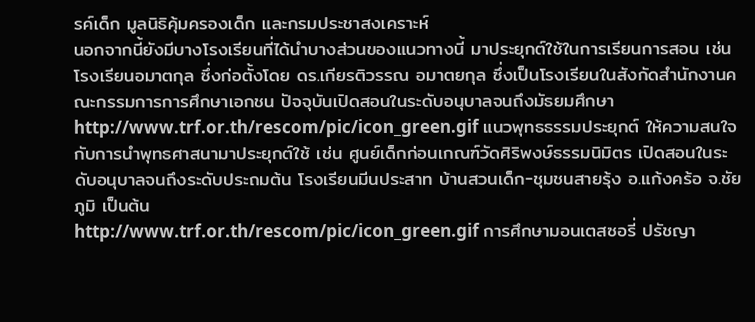รค์เด็ก มูลนิธิคุ้มครองเด็ก และกรมประชาสงเคราะห์
นอกจากนี้ยังมีบางโรงเรียนที่ได้นำบางส่วนของแนวทางนี้ มาประยุกต์ใช้ในการเรียนการสอน เช่น โรงเรียนอมาตกุล ซึ่งก่อตั้งโดย ดร.เกียรติวรรณ อมาตยกุล ซึ่งเป็นโรงเรียนในสังกัดสำนักงานคณะกรรมการการศึกษาเอกชน ปัจจุบันเปิดสอนในระดับอนุบาลจนถึงมัธยมศึกษา
http://www.trf.or.th/rescom/pic/icon_green.gif แนวพุทธธรรมประยุกต์ ให้ความสนใจกับการนำพุทธศาสนามาประยุกต์ใช้ เช่น ศูนย์เด็กก่อนเกณฑ์วัดศิริพงษ์ธรรมนิมิตร เปิดสอนในระดับอนุบาลจนถึงระดับประถมต้น โรงเรียนมีนประสาท บ้านสวนเด็ก-ชุมชนสายรุ้ง อ.แก้งคร้อ จ.ชัยภูมิ เป็นต้น
http://www.trf.or.th/rescom/pic/icon_green.gif การศึกษามอนเตสซอรี่ ปรัชญา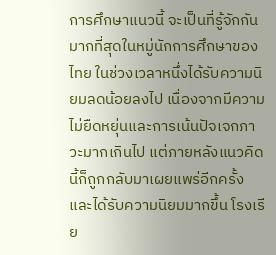การศึกษาแนวนี้ จะเป็นที่รู้จักกันมากที่สุดในหมู่นักการศึกษาของไทย ในช่วงเวลาหนึ่งได้รับความนิยมลดน้อยลงไป เนื่องจากมีความไม่ยืดหยุ่นและการเน้นปัจเจกภาวะมากเกินไป แต่ภายหลังแนวคิดนี้ก็ถูกกลับมาเผยแพร่อีกครั้ง และได้รับความนิยมมากขึ้น โรงเรีย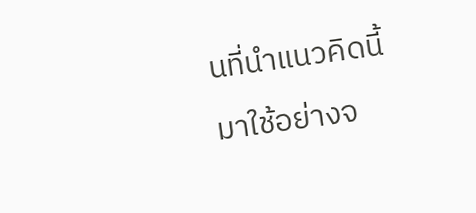นที่นำแนวคิดนี้มาใช้อย่างจ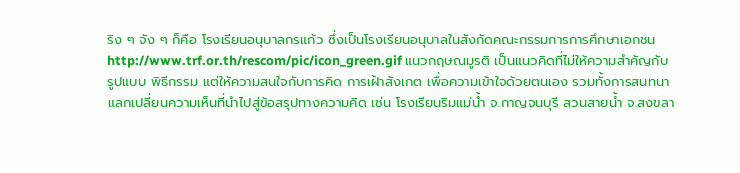ริง ๆ จัง ๆ ก็คือ โรงเรียนอนุบาลกรแก้ว ซึ่งเป็นโรงเรียนอนุบาลในสังกัดคณะกรรมการการศึกษาเอกชน
http://www.trf.or.th/rescom/pic/icon_green.gif แนวกฤษณมูรติ เป็นแนวคิดที่ไม่ให้ความสำคัญกับรูปแบบ พิธีกรรม แต่ให้ความสนใจกับการคิด การเฝ้าสังเกต เพื่อความเข้าใจด้วยตนเอง รวมทั้งการสนทนาแลกเปลี่ยนความเห็นที่นำไปสู่ข้อสรุปทางความคิด เช่น โรงเรียนริมแม่น้ำ จ.กาญจนบุรี สวนสายน้ำ จ.สงขลา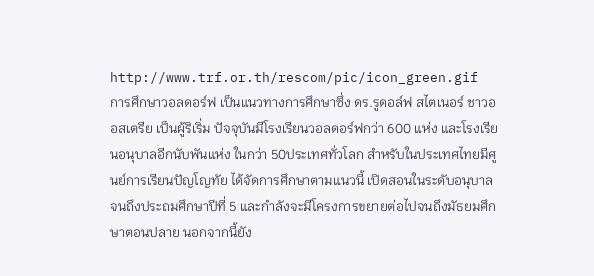http://www.trf.or.th/rescom/pic/icon_green.gif การศึกษาวอลดอร์ฟ เป็นแนวทางการศึกษาซึ่ง ดร.รูดอล์ฟ สไตเนอร์ ชาวออสเตรีย เป็นผู้ริเริ่ม ปัจจุบันมีโรงเรียนวอลดอร์ฟกว่า 600 แห่ง และโรงเรียนอนุบาลอีกนับพันแห่ง ในกว่า 50ประเทศทั่วโลก สำหรับในประเทศไทยมีศูนย์การเรียนปัญโญทัย ได้จัดการศึกษาตามแนวนี้ เปิดสอนในระดับอนุบาลจนถึงประถมศึกษาปีที่ 5 และกำลังจะมีโครงการขยายต่อไปจนถึงมัธยมศึกษาตอนปลาย นอกจากนี้ยัง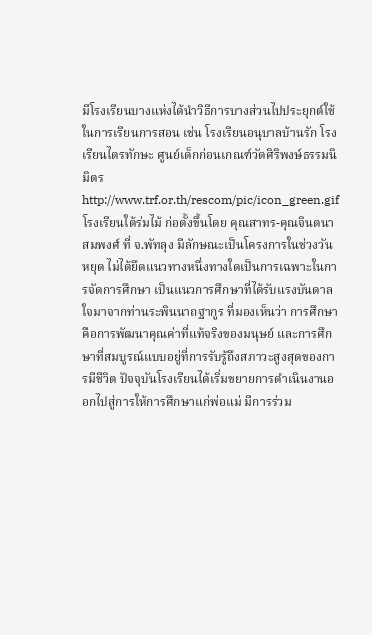มีโรงเรียนบางแห่งได้นำวิธีการบางส่วนไปประยุกต์ใช้ในการเรียนการสอน เช่น โรงเรียนอนุบาลบ้านรัก โรงเรียนไตรทักษะ ศูนย์เด็กก่อนเกณฑ์วัดศิริพงษ์ธรรมนิมิตร
http://www.trf.or.th/rescom/pic/icon_green.gif โรงเรียนใต้ร่มไม้ ก่อตั้งขึ้นโดย คุณสาทร-คุณจินตนา สมพงศ์ ที่ จ.พัทลุง มีลักษณะเป็นโครงการในช่วงวันหยุด ไม่ได้ยึดแนวทางหนึ่งทางใดเป็นการเฉพาะในการจัดการศึกษา เป็นแนวการศึกษาที่ได้รับแรงบันดาลใจมาจากท่านระพินนาถฐากูร ที่มองเห็นว่า การศึกษาคือการพัฒนาคุณค่าที่แท้จริงของมนุษย์ และการศึกษาที่สมบูรณ์แบบอยู่ที่การรับรู้ถึงสภาวะสูงสุดของการมีชีวิต ปัจจุบันโรงเรียนได้เริ่มขยายการดำเนินงานออกไปสู่การให้การศึกษาแก่พ่อแม่ มีการร่วม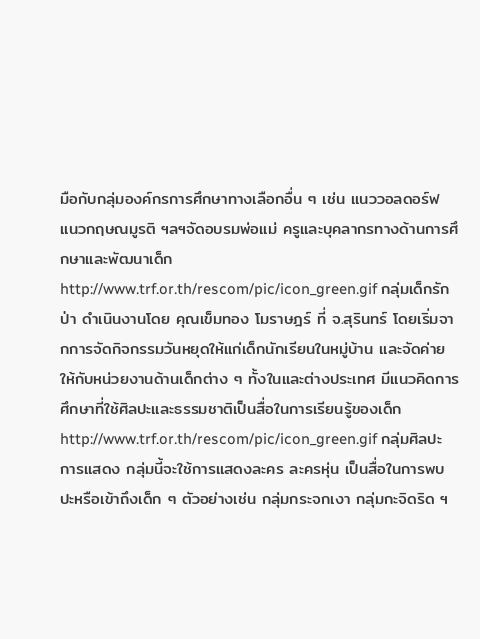มือกับกลุ่มองค์กรการศึกษาทางเลือกอื่น ๆ เช่น แนววอลดอร์ฟ แนวกฤษณมูรติ ฯลฯจัดอบรมพ่อแม่ ครูและบุคลากรทางด้านการศึกษาและพัฒนาเด็ก
http://www.trf.or.th/rescom/pic/icon_green.gif กลุ่มเด็กรักป่า ดำเนินงานโดย คุณเข็มทอง โมราษฎร์ ที่ จ.สุรินทร์ โดยเริ่มจากการจัดกิจกรรมวันหยุดให้แก่เด็กนักเรียนในหมู่บ้าน และจัดค่ายให้กับหน่วยงานด้านเด็กต่าง ๆ ทั้งในและต่างประเทศ มีแนวคิดการศึกษาที่ใช้ศิลปะและธรรมชาติเป็นสื่อในการเรียนรู้ของเด็ก
http://www.trf.or.th/rescom/pic/icon_green.gif กลุ่มศิลปะการแสดง กลุ่มนี้จะใช้การแสดงละคร ละครหุ่น เป็นสื่อในการพบปะหรือเข้าถึงเด็ก ๆ ตัวอย่างเช่น กลุ่มกระจกเงา กลุ่มกะจิดริด ฯ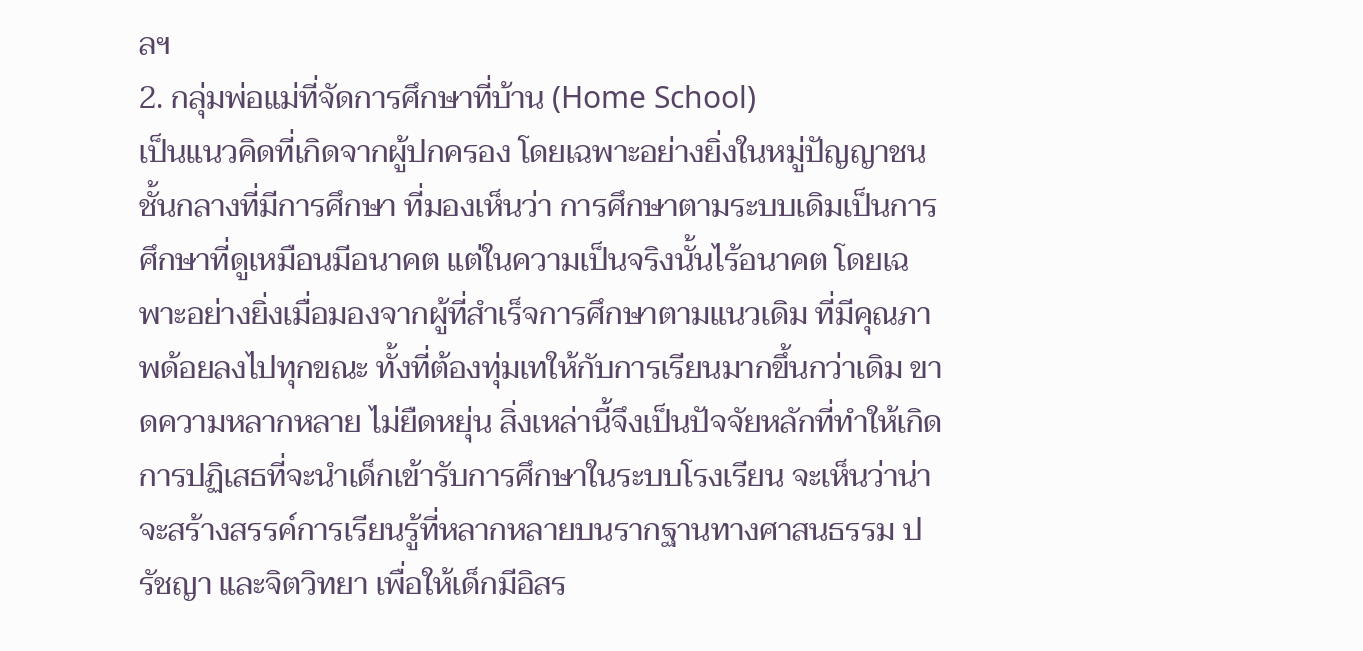ลฯ
2. กลุ่มพ่อแม่ที่จัดการศึกษาที่บ้าน (Home School)
เป็นแนวคิดที่เกิดจากผู้ปกครอง โดยเฉพาะอย่างยิ่งในหมู่ปัญญาชนชั้นกลางที่มีการศึกษา ที่มองเห็นว่า การศึกษาตามระบบเดิมเป็นการศึกษาที่ดูเหมือนมีอนาคต แต่ในความเป็นจริงนั้นไร้อนาคต โดยเฉพาะอย่างยิ่งเมื่อมองจากผู้ที่สำเร็จการศึกษาตามแนวเดิม ที่มีคุณภาพด้อยลงไปทุกขณะ ทั้งที่ต้องทุ่มเทให้กับการเรียนมากขึ้นกว่าเดิม ขาดความหลากหลาย ไม่ยืดหยุ่น สิ่งเหล่านี้จึงเป็นปัจจัยหลักที่ทำให้เกิดการปฏิเสธที่จะนำเด็กเข้ารับการศึกษาในระบบโรงเรียน จะเห็นว่าน่าจะสร้างสรรค์การเรียนรู้ที่หลากหลายบนรากฐานทางศาสนธรรม ปรัชญา และจิตวิทยา เพื่อให้เด็กมีอิสร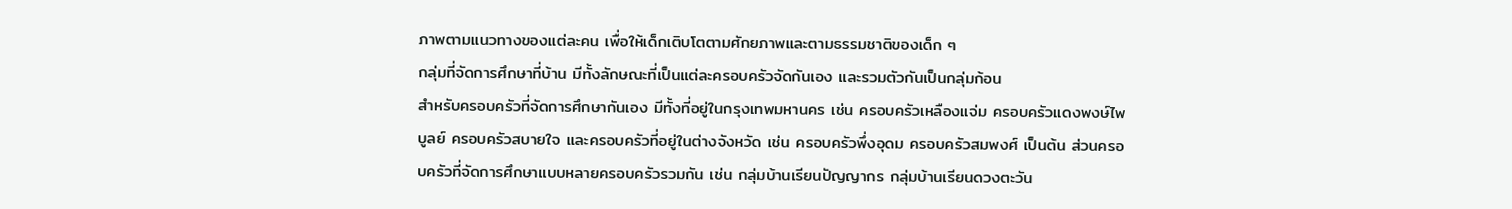ภาพตามแนวทางของแต่ละคน เพื่อให้เด็กเติบโตตามศักยภาพและตามธรรมชาติของเด็ก ๆ
กลุ่มที่จัดการศึกษาที่บ้าน มีทั้งลักษณะที่เป็นแต่ละครอบครัวจัดกันเอง และรวมตัวกันเป็นกลุ่มก้อน
สำหรับครอบครัวที่จัดการศึกษากันเอง มีทั้งที่อยู่ในกรุงเทพมหานคร เช่น ครอบครัวเหลืองแจ่ม ครอบครัวแดงพงษ์ไพบูลย์ ครอบครัวสบายใจ และครอบครัวที่อยู่ในต่างจังหวัด เช่น ครอบครัวพึ่งอุดม ครอบครัวสมพงศ์ เป็นต้น ส่วนครอบครัวที่จัดการศึกษาแบบหลายครอบครัวรวมกัน เช่น กลุ่มบ้านเรียนปัญญากร กลุ่มบ้านเรียนดวงตะวัน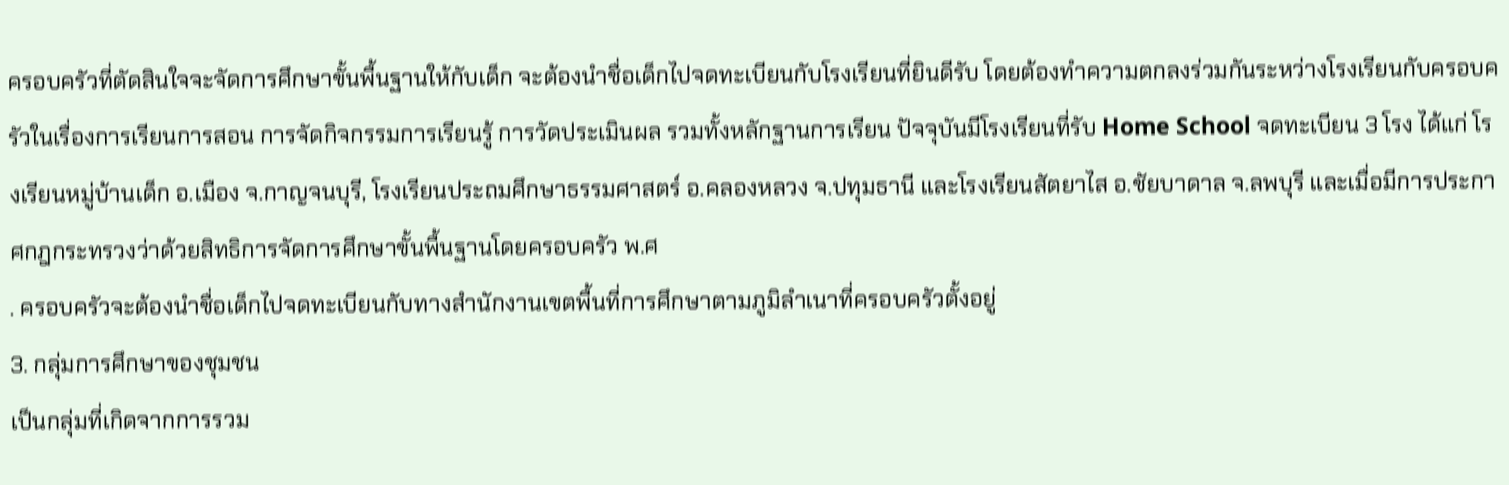ครอบครัวที่ตัดสินใจจะจัดการศึกษาขั้นพื้นฐานให้กับเด็ก จะต้องนำชื่อเด็กไปจดทะเบียนกับโรงเรียนที่ยินดีรับ โดยต้องทำความตกลงร่วมกันระหว่างโรงเรียนกับครอบครัวในเรื่องการเรียนการสอน การจัดกิจกรรมการเรียนรู้ การวัดประเมินผล รวมทั้งหลักฐานการเรียน ปัจจุบันมีโรงเรียนที่รับ Home School จดทะเบียน 3 โรง ได้แก่ โรงเรียนหมู่บ้านเด็ก อ.เมือง จ.กาญจนบุรี, โรงเรียนประถมศึกษาธรรมศาสตร์ อ.คลองหลวง จ.ปทุมธานี และโรงเรียนสัตยาไส อ.ชัยบาดาล จ.ลพบุรี และเมื่อมีการประกาศกฎกระทรวงว่าด้วยสิทธิการจัดการศึกษาขั้นพื้นฐานโดยครอบครัว พ.ศ
. ครอบครัวจะต้องนำชื่อเด็กไปจดทะเบียนกับทางสำนักงานเขตพื้นที่การศึกษาตามภูมิลำเนาที่ครอบครัวตั้งอยู่
3. กลุ่มการศึกษาของชุมชน
เป็นกลุ่มที่เกิดจากการรวม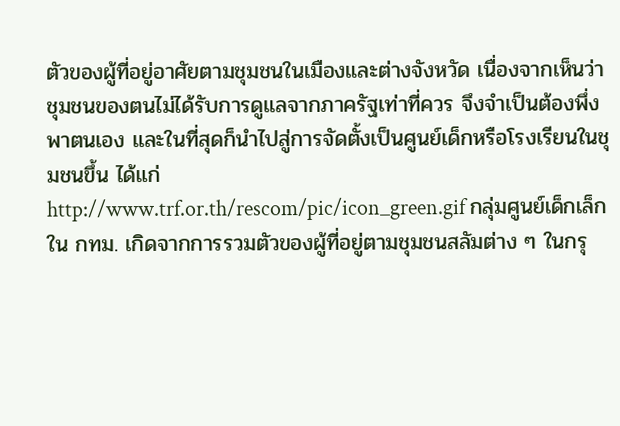ตัวของผู้ที่อยู่อาศัยตามชุมชนในเมืองและต่างจังหวัด เนื่องจากเห็นว่า ชุมชนของตนไม่ได้รับการดูแลจากภาครัฐเท่าที่ควร จึงจำเป็นต้องพึ่งพาตนเอง และในที่สุดก็นำไปสู่การจัดตั้งเป็นศูนย์เด็กหรือโรงเรียนในชุมชนขึ้น ได้แก่
http://www.trf.or.th/rescom/pic/icon_green.gif กลุ่มศูนย์เด็กเล็กใน กทม. เกิดจากการรวมตัวของผู้ที่อยู่ตามชุมชนสลัมต่าง ๆ ในกรุ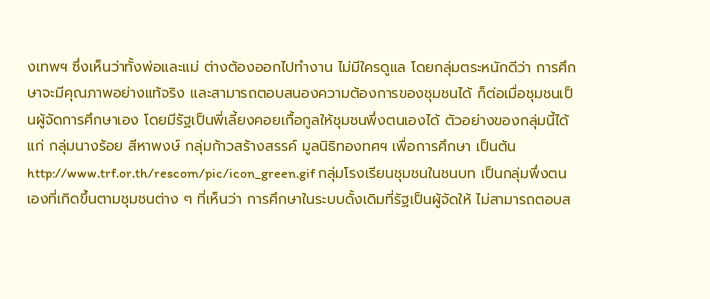งเทพฯ ซึ่งเห็นว่าทั้งพ่อและแม่ ต่างต้องออกไปทำงาน ไม่มีใครดูแล โดยกลุ่มตระหนักดีว่า การศึกษาจะมีคุณภาพอย่างแท้จริง และสามารถตอบสนองความต้องการของชุมชนได้ ก็ต่อเมื่อชุมชนเป็นผู้จัดการศึกษาเอง โดยมีรัฐเป็นพี่เลี้ยงคอยเกื้อกูลให้ชุมชนพึ่งตนเองได้ ตัวอย่างของกลุ่มนี้ได้แก่ กลุ่มนางร้อย สีหาพงษ์ กลุ่มก้าวสร้างสรรค์ มูลนิธิทองทศฯ เพื่อการศึกษา เป็นต้น
http://www.trf.or.th/rescom/pic/icon_green.gif กลุ่มโรงเรียนชุมชนในชนบท เป็นกลุ่มพึ่งตนเองที่เกิดขึ้นตามชุมชนต่าง ๆ ที่เห็นว่า การศึกษาในระบบดั้งเดิมที่รัฐเป็นผู้จัดให้ ไม่สามารถตอบส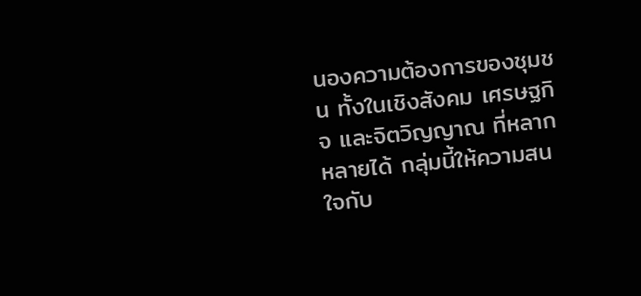นองความต้องการของชุมชน ทั้งในเชิงสังคม เศรษฐกิจ และจิตวิญญาณ ที่หลากหลายได้ กลุ่มนี้ให้ความสนใจกับ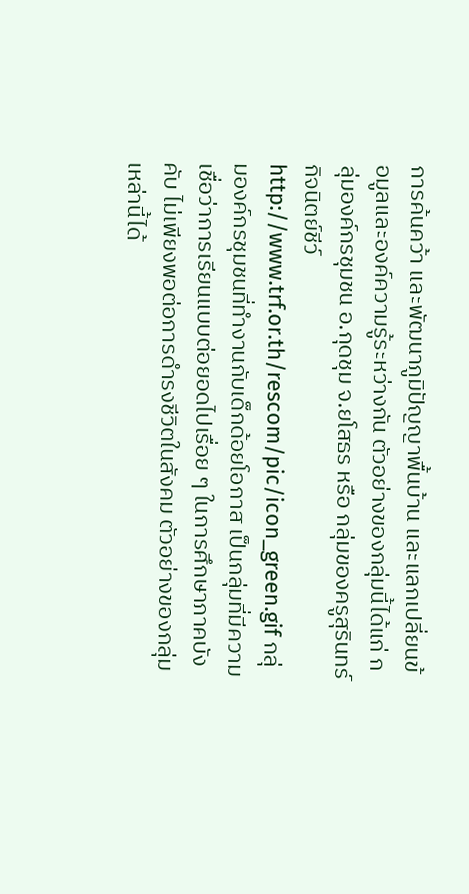การค้นคว้า และพัฒนาภูมิปัญญาพื้นบ้าน และแลกเปลี่ยนข้อมูลและองค์ความรู้ระหว่างกัน ตัวอย่างของกลุ่มนี้ได้แก่ กลุ่มองค์กรชุมชน อ.กุดชุม จ.ยโสธร หรือ กลุ่มของครูสุรินทร์ กิจนิตย์ชีว์
http://www.trf.or.th/rescom/pic/icon_green.gif กลุ่มองค์กรชุมชนที่ทำงานกับเด็กด้อยโอกาส เป็นกลุ่มที่มีความเชื่อว่าการเรียนแบบต่อยอดไปเรื่อย ๆ ในการศึกษาภาคบังคับ ไม่เพียงพอต่อการดำรงชีวิตในสังคม ตัวอย่างของกลุ่มเหล่านี้ได้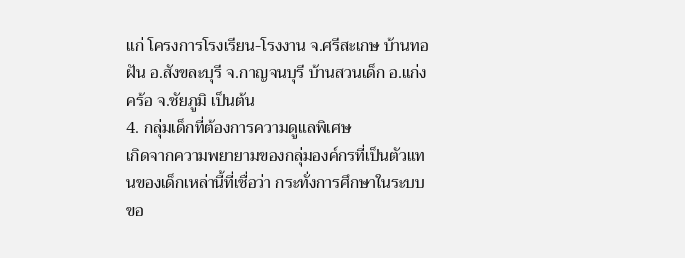แก่ โครงการโรงเรียน-โรงงาน จ.ศรีสะเกษ บ้านทอฝัน อ.สังขละบุรี จ.กาญจนบุรี บ้านสวนเด็ก อ.แก่งคร้อ จ.ชัยภูมิ เป็นต้น
4. กลุ่มเด็กที่ต้องการความดูแลพิเศษ
เกิดจากความพยายามของกลุ่มองค์กรที่เป็นตัวแทนของเด็กเหล่านี้ที่เชื่อว่า กระทั่งการศึกษาในระบบขอ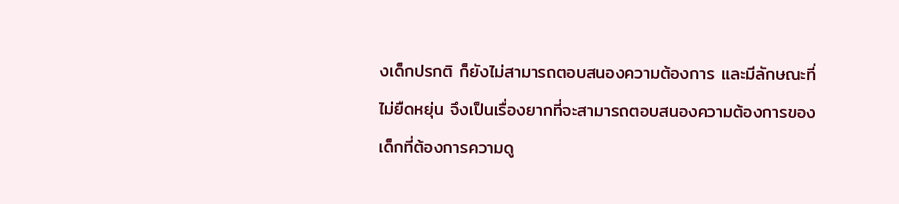งเด็กปรกติ ก็ยังไม่สามารถตอบสนองความต้องการ และมีลักษณะที่ไม่ยืดหยุ่น จึงเป็นเรื่องยากที่จะสามารถตอบสนองความต้องการของเด็กที่ต้องการความดู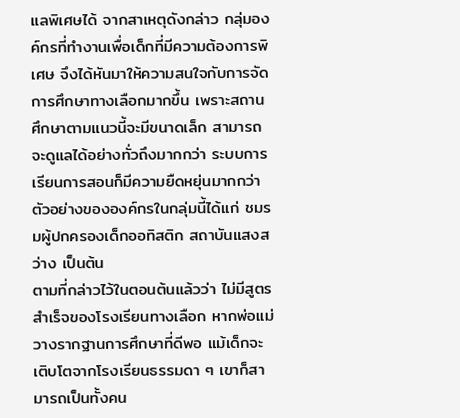แลพิเศษได้ จากสาเหตุดังกล่าว กลุ่มองค์กรที่ทำงานเพื่อเด็กที่มีความต้องการพิเศษ จึงได้หันมาให้ความสนใจกับการจัดการศึกษาทางเลือกมากขึ้น เพราะสถานศึกษาตามแนวนี้จะมีขนาดเล็ก สามารถจะดูแลได้อย่างทั่วถึงมากกว่า ระบบการเรียนการสอนก็มีความยืดหยุ่นมากกว่า ตัวอย่างขององค์กรในกลุ่มนี้ได้แก่ ชมรมผู้ปกครองเด็กออทิสติก สถาบันแสงสว่าง เป็นต้น
ตามที่กล่าวไว้ในตอนต้นแล้วว่า ไม่มีสูตรสำเร็จของโรงเรียนทางเลือก หากพ่อแม่วางรากฐานการศึกษาที่ดีพอ แม้เด็กจะเติบโตจากโรงเรียนธรรมดา ๆ เขาก็สามารถเป็นทั้งคน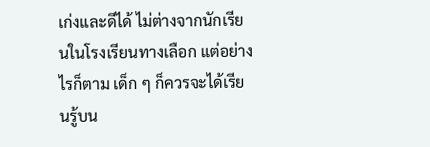เก่งและดีได้ ไม่ต่างจากนักเรียนในโรงเรียนทางเลือก แต่อย่างไรก็ตาม เด็ก ๆ ก็ควรจะได้เรียนรู้บน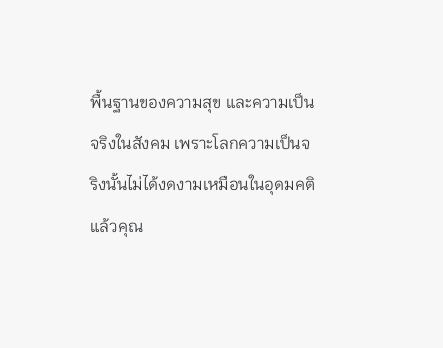พื้นฐานของความสุข และความเป็นจริงในสังคม เพราะโลกความเป็นจริงนั้นไม่ได้งดงามเหมือนในอุดมคติ
แล้วคุณ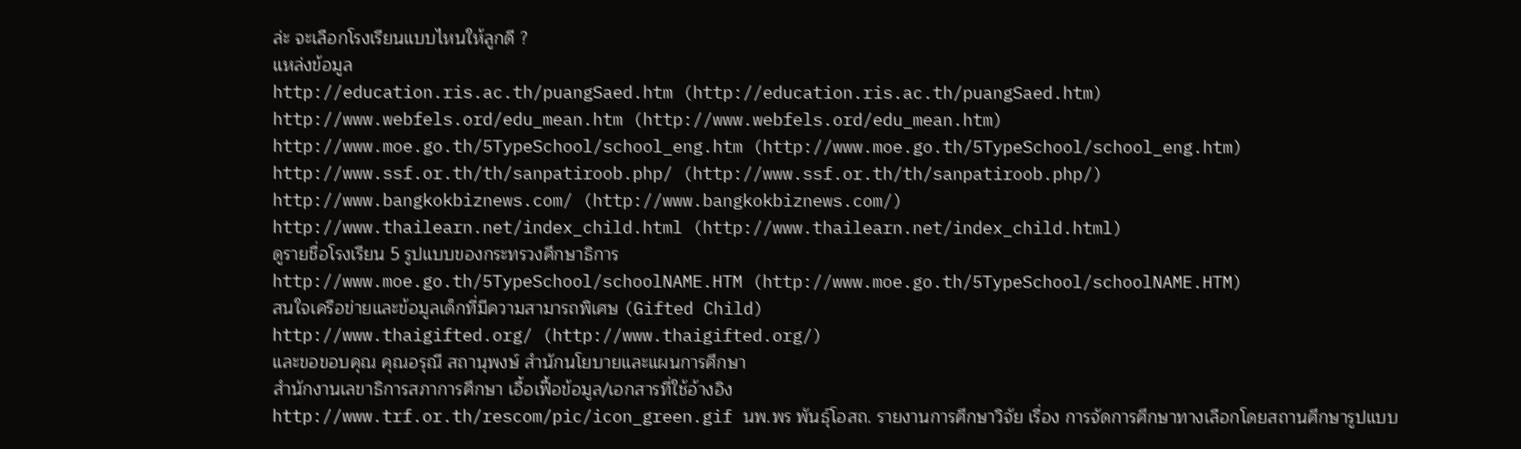ล่ะ จะเลือกโรงเรียนแบบไหนให้ลูกดี ?
แหล่งข้อมูล
http://education.ris.ac.th/puangSaed.htm (http://education.ris.ac.th/puangSaed.htm)
http://www.webfels.ord/edu_mean.htm (http://www.webfels.ord/edu_mean.htm)
http://www.moe.go.th/5TypeSchool/school_eng.htm (http://www.moe.go.th/5TypeSchool/school_eng.htm)
http://www.ssf.or.th/th/sanpatiroob.php/ (http://www.ssf.or.th/th/sanpatiroob.php/)
http://www.bangkokbiznews.com/ (http://www.bangkokbiznews.com/)
http://www.thailearn.net/index_child.html (http://www.thailearn.net/index_child.html)
ดูรายชื่อโรงเรียน 5 รูปแบบของกระทรวงศึกษาธิการ
http://www.moe.go.th/5TypeSchool/schoolNAME.HTM (http://www.moe.go.th/5TypeSchool/schoolNAME.HTM)
สนใจเครือข่ายและข้อมูลเด็กที่มีความสามารถพิเศษ (Gifted Child)
http://www.thaigifted.org/ (http://www.thaigifted.org/)
และขอขอบคุณ คุณอรุณี สถานุพงษ์ สำนักนโยบายและแผนการศึกษา
สำนักงานเลขาธิการสภาการศึกษา เอื้อเฟื้อข้อมูล/เอกสารที่ใช้อ้างอิง
http://www.trf.or.th/rescom/pic/icon_green.gif นพ.พร พันธุ์โอสถ. รายงานการศึกษาวิจัย เรื่อง การจัดการศึกษาทางเลือกโดยสถานศึกษารูปแบบ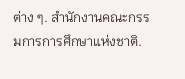ต่าง ๆ. สำนักงานคณะกรรมการการศึกษาแห่งชาติ.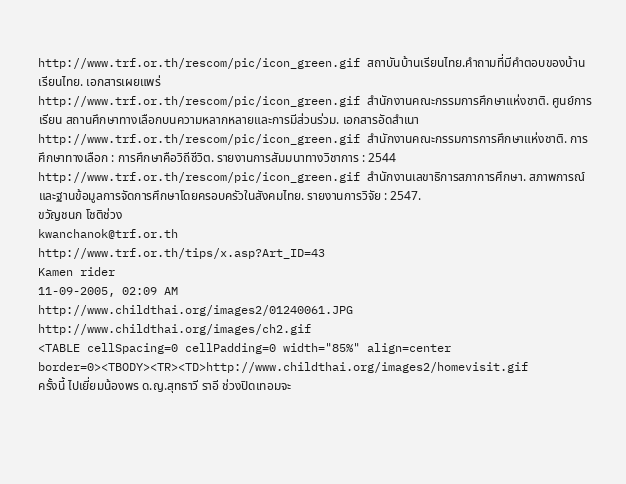http://www.trf.or.th/rescom/pic/icon_green.gif สถาบันบ้านเรียนไทย.คำถามที่มีคำตอบของบ้านเรียนไทย. เอกสารเผยแพร่
http://www.trf.or.th/rescom/pic/icon_green.gif สำนักงานคณะกรรมการศึกษาแห่งชาติ. ศูนย์การเรียน สถานศึกษาทางเลือกบนความหลากหลายและการมีส่วนร่วม. เอกสารอัดสำเนา
http://www.trf.or.th/rescom/pic/icon_green.gif สำนักงานคณะกรรมการการศึกษาแห่งชาติ. การศึกษาทางเลือก : การศึกษาคือวิถีชีวิต. รายงานการสัมมนาทางวิชาการ : 2544
http://www.trf.or.th/rescom/pic/icon_green.gif สำนักงานเลขาธิการสภาการศึกษา. สภาพการณ์และฐานข้อมูลการจัดการศึกษาโดยครอบครัวในสังคมไทย. รายงานการวิจัย : 2547.
ขวัญชนก โชติช่วง
kwanchanok@trf.or.th
http://www.trf.or.th/tips/x.asp?Art_ID=43
Kamen rider
11-09-2005, 02:09 AM
http://www.childthai.org/images2/01240061.JPG
http://www.childthai.org/images/ch2.gif
<TABLE cellSpacing=0 cellPadding=0 width="85%" align=center border=0><TBODY><TR><TD>http://www.childthai.org/images2/homevisit.gif
ครั้งนี้ ไปเยี่ยมน้องพร ด.ญ.สุทธาวี ราอี ช่วงปิดเทอมจะ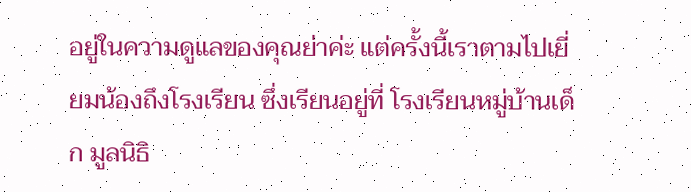อยู่ในความดูแลของคุณย่าค่ะ แต่ครั้งนี้เราตามไปเยี่ยมน้องถึงโรงเรียน ซึ่งเรียนอยู่ที่ โรงเรียนหมู่บ้านเด็ก มูลนิธิ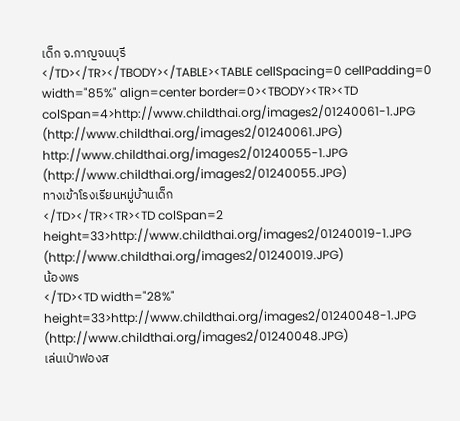เด็ก จ.กาญจนบุรี
</TD></TR></TBODY></TABLE><TABLE cellSpacing=0 cellPadding=0 width="85%" align=center border=0><TBODY><TR><TD colSpan=4>http://www.childthai.org/images2/01240061-1.JPG (http://www.childthai.org/images2/01240061.JPG) http://www.childthai.org/images2/01240055-1.JPG (http://www.childthai.org/images2/01240055.JPG)
ทางเข้าโรงเรียนหมู่บ้านเด็ก
</TD></TR><TR><TD colSpan=2 height=33>http://www.childthai.org/images2/01240019-1.JPG (http://www.childthai.org/images2/01240019.JPG)
น้องพร
</TD><TD width="28%" height=33>http://www.childthai.org/images2/01240048-1.JPG (http://www.childthai.org/images2/01240048.JPG)
เล่นเป่าฟองส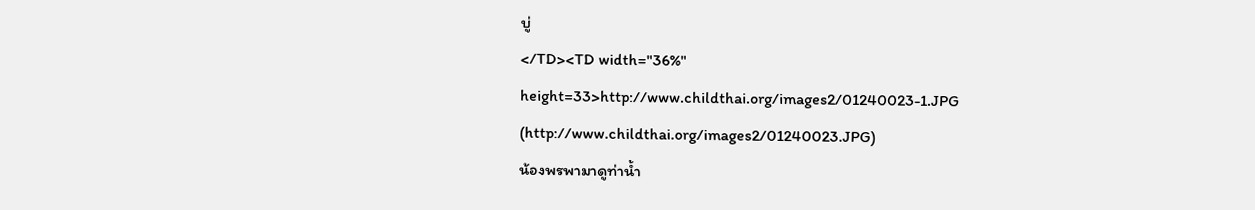บู่
</TD><TD width="36%" height=33>http://www.childthai.org/images2/01240023-1.JPG (http://www.childthai.org/images2/01240023.JPG)
น้องพรพามาดูท่าน้ำ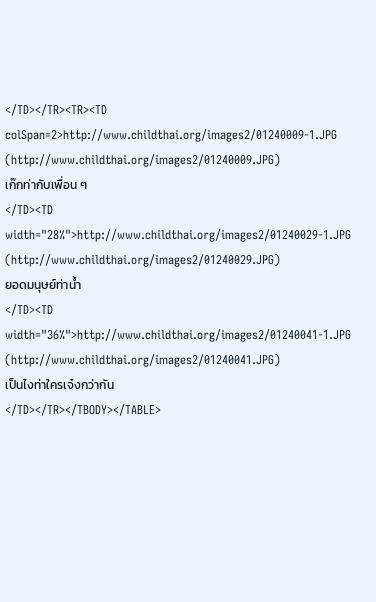</TD></TR><TR><TD colSpan=2>http://www.childthai.org/images2/01240009-1.JPG (http://www.childthai.org/images2/01240009.JPG)
เก๊กท่ากับเพื่อน ๆ
</TD><TD width="28%">http://www.childthai.org/images2/01240029-1.JPG (http://www.childthai.org/images2/01240029.JPG)
ยอดมนุษย์ท่าน้ำ
</TD><TD width="36%">http://www.childthai.org/images2/01240041-1.JPG (http://www.childthai.org/images2/01240041.JPG)
เป็นไงท่าใครเจ๋งกว่ากัน
</TD></TR></TBODY></TABLE>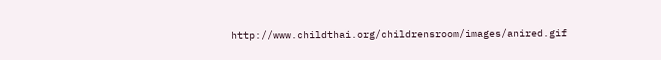http://www.childthai.org/childrensroom/images/anired.gif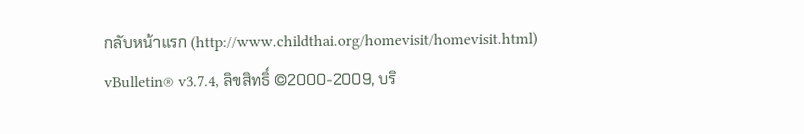กลับหน้าแรก (http://www.childthai.org/homevisit/homevisit.html)
vBulletin® v3.7.4, ลิขสิทธิ์ ©2000-2009, บริ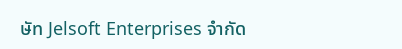ษัท Jelsoft Enterprises จำกัด